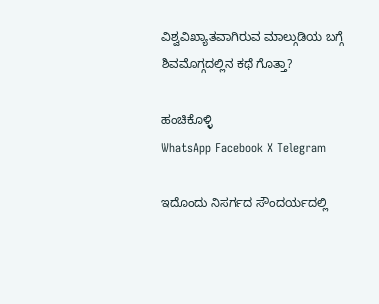ವಿಶ್ವವಿಖ್ಯಾತವಾಗಿರುವ ಮಾಲ್ಗುಡಿಯ ಬಗ್ಗೆ ಶಿವಮೊಗ್ಗದಲ್ಲಿನ ಕಥೆ ಗೊತ್ತಾ?

ಹಂಚಿಕೊಳ್ಳಿ
WhatsApp Facebook X Telegram

ಇದೊಂದು ನಿಸರ್ಗದ ಸೌಂದರ್ಯದಲ್ಲಿ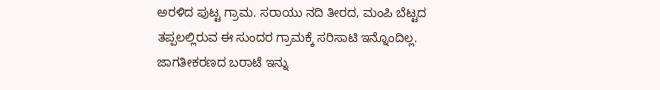ಅರಳಿದ ಪುಟ್ಟ ಗ್ರಾಮ. ಸರಾಯು ನದಿ ತೀರದ, ಮಂಪಿ ಬೆಟ್ಟದ ತಪ್ಪಲಲ್ಲಿರುವ ಈ ಸುಂದರ ಗ್ರಾಮಕ್ಕೆ ಸರಿಸಾಟಿ ಇನ್ನೊಂದಿಲ್ಲ. ಜಾಗತೀಕರಣದ ಬರಾಟೆ ಇನ್ನು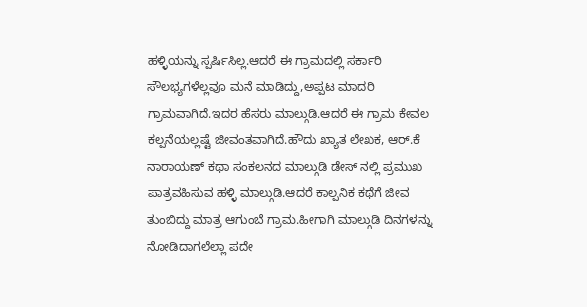ಹಳ್ಳಿಯನ್ನು ಸ್ಪರ್ಷಿಸಿಲ್ಲ.ಆದರೆ ಈ ಗ್ರಾಮದಲ್ಲಿ ಸರ್ಕಾರಿ ಸೌಲಭ್ಯಗಳೆಲ್ಲವೂ ಮನೆ ಮಾಡಿದ್ದು,ಅಪ್ಪಟ ಮಾದರಿ ಗ್ರಾಮವಾಗಿದೆ.ಇದರ ಹೆಸರು ಮಾಲ್ಗುಡಿ.ಆದರೆ ಈ ಗ್ರಾಮ ಕೇವಲ ಕಲ್ಪನೆಯಲ್ಲಷ್ಟೆ ಜೀವಂತವಾಗಿದೆ.ಹೌದು ಖ್ಯಾತ ಲೇಖಕ, ಆರ್.ಕೆ ನಾರಾಯಣ್ ಕಥಾ ಸಂಕಲನದ ಮಾಲ್ಗುಡಿ ಡೇಸ್ ನಲ್ಲಿ ಪ್ರಮುಖ ಪಾತ್ರವಹಿಸುವ ಹಳ್ಳಿ ಮಾಲ್ಗುಡಿ.ಆದರೆ ಕಾಲ್ಪನಿಕ ಕಥೆಗೆ ಜೀವ ತುಂಬಿದ್ದು ಮಾತ್ರ ಆಗುಂಬೆ ಗ್ರಾಮ.ಹೀಗಾಗಿ ಮಾಲ್ಗುಡಿ ದಿನಗಳನ್ನು ನೋಡಿದಾಗಲೆಲ್ಲಾ ಪದೇ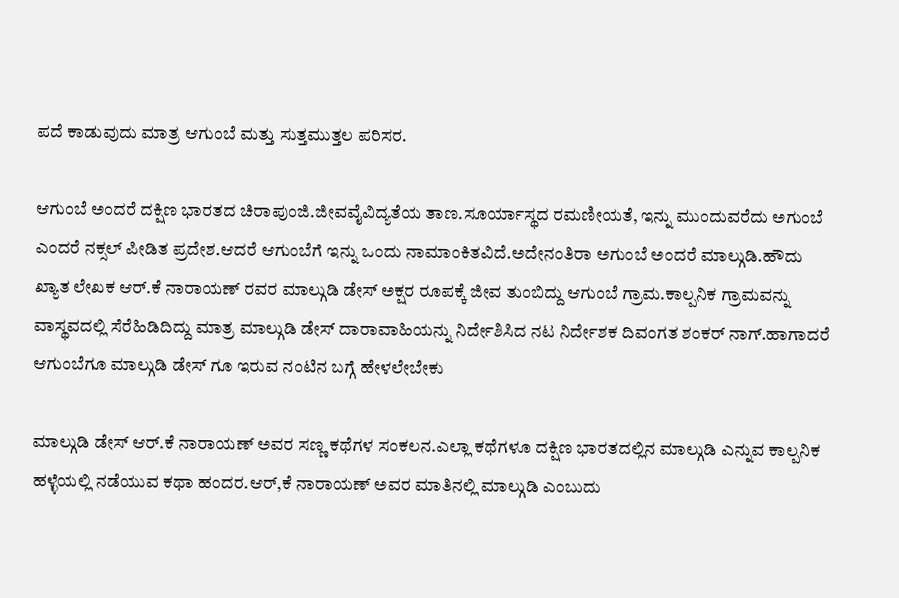ಪದೆ ಕಾಡುವುದು ಮಾತ್ರ ಆಗುಂಬೆ ಮತ್ತು ಸುತ್ತಮುತ್ತಲ ಪರಿಸರ.

ಆಗುಂಬೆ ಅಂದರೆ ದಕ್ಷಿಣ ಭಾರತದ ಚಿರಾಪುಂಜಿ.ಜೀವವೈವಿದ್ಯತೆಯ ತಾಣ.ಸೂರ್ಯಾಸ್ಥದ ರಮಣೀಯತೆ, ಇನ್ನು ಮುಂದುವರೆದು ಅಗುಂಬೆ ಎಂದರೆ ನಕ್ಸಲ್ ಪೀಡಿತ ಪ್ರದೇಶ.ಆದರೆ ಆಗುಂಬೆಗೆ ಇನ್ನು ಒಂದು ನಾಮಾಂಕಿತವಿದೆ.ಅದೇನಂತಿರಾ ಅಗುಂಬೆ ಅಂದರೆ ಮಾಲ್ಗುಡಿ.ಹೌದು ಖ್ಯಾತ ಲೇಖಕ ಆರ್.ಕೆ ನಾರಾಯಣ್ ರವರ ಮಾಲ್ಗುಡಿ ಡೇಸ್ ಅಕ್ಷರ ರೂಪಕ್ಕೆ ಜೀವ ತುಂಬಿದ್ದು ಆಗುಂಬೆ ಗ್ರಾಮ.ಕಾಲ್ಪನಿಕ ಗ್ರಾಮವನ್ನು ವಾಸ್ಥವದಲ್ಲಿ ಸೆರೆಹಿಡಿದಿದ್ದು ಮಾತ್ರ ಮಾಲ್ಗುಡಿ ಡೇಸ್ ದಾರಾವಾಹಿಯನ್ನು ನಿರ್ದೇಶಿಸಿದ ನಟ ನಿರ್ದೇಶಕ ದಿವಂಗತ ಶಂಕರ್ ನಾಗ್.ಹಾಗಾದರೆ ಆಗುಂಬೆಗೂ ಮಾಲ್ಗುಡಿ ಡೇಸ್ ಗೂ ಇರುವ ನಂಟಿನ ಬಗ್ಗೆ ಹೇಳಲೇಬೇಕು

ಮಾಲ್ಗುಡಿ ಡೇಸ್ ಆರ್.ಕೆ ನಾರಾಯಣ್ ಅವರ ಸಣ್ಣ ಕಥೆಗಳ ಸಂಕಲನ.ಎಲ್ಲಾ ಕಥೆಗಳೂ ದಕ್ಷಿಣ ಭಾರತದಲ್ಲಿನ ಮಾಲ್ಗುಡಿ ಎನ್ನುವ ಕಾಲ್ಪನಿಕ ಹಳ್ಳೆಯಲ್ಲಿ ನಡೆಯುವ ಕಥಾ ಹಂದರ.ಆರ್,ಕೆ ನಾರಾಯಣ್ ಅವರ ಮಾತಿನಲ್ಲಿ ಮಾಲ್ಗುಡಿ ಎಂಬುದು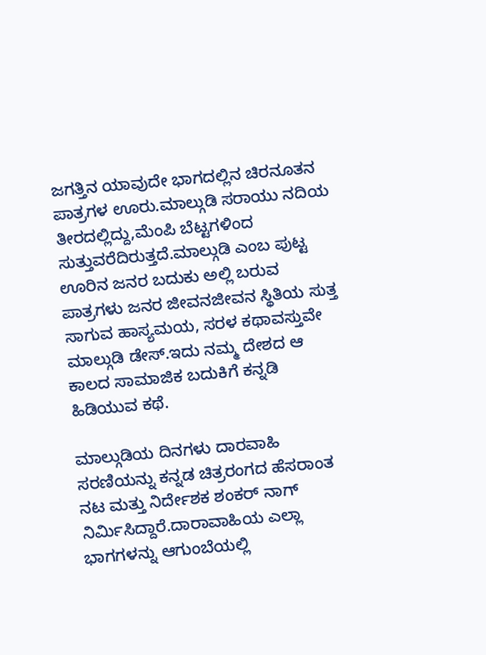ಜಗತ್ತಿನ ಯಾವುದೇ ಭಾಗದಲ್ಲಿನ ಚಿರನೂತನ ಪಾತ್ರಗಳ ಊರು.ಮಾಲ್ಗುಡಿ ಸರಾಯು ನದಿಯ ತೀರದಲ್ಲಿದ್ದು,ಮೆಂಪಿ ಬೆಟ್ಟಗಳಿಂದ ಸುತ್ತುವರೆದಿರುತ್ತದೆ.ಮಾಲ್ಗುಡಿ ಎಂಬ ಪುಟ್ಟ ಊರಿನ ಜನರ ಬದುಕು ಅಲ್ಲಿ ಬರುವ ಪಾತ್ರಗಳು ಜನರ ಜೀವನಜೀವನ ಸ್ಥಿತಿಯ ಸುತ್ತ ಸಾಗುವ ಹಾಸ್ಯಮಯ, ಸರಳ ಕಥಾವಸ್ತುವೇ ಮಾಲ್ಗುಡಿ ಡೇಸ್.ಇದು ನಮ್ಮ ದೇಶದ ಆ ಕಾಲದ ಸಾಮಾಜಿಕ ಬದುಕಿಗೆ ಕನ್ನಡಿ ಹಿಡಿಯುವ ಕಥೆ.

ಮಾಲ್ಗುಡಿಯ ದಿನಗಳು ದಾರವಾಹಿ ಸರಣಿಯನ್ನು ಕನ್ನಡ ಚಿತ್ರರಂಗದ ಹೆಸರಾಂತ ನಟ ಮತ್ತು ನಿರ್ದೇಶಕ ಶಂಕರ್ ನಾಗ್ ನಿರ್ಮಿಸಿದ್ದಾರೆ.ದಾರಾವಾಹಿಯ ಎಲ್ಲಾ ಭಾಗಗಳನ್ನು ಆಗುಂಬೆಯಲ್ಲಿ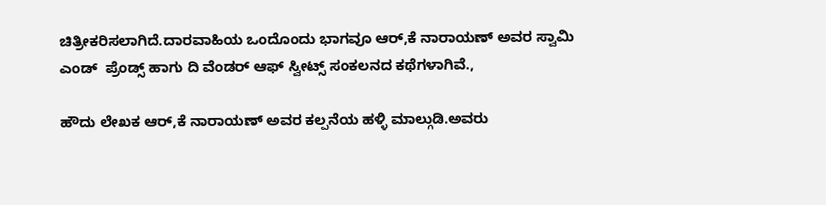ಚಿತ್ರೀಕರಿಸಲಾಗಿದೆ.ದಾರವಾಹಿಯ ಒಂದೊಂದು ಭಾಗವೂ ಆರ್,ಕೆ ನಾರಾಯಣ್ ಅವರ ಸ್ವಾಮಿ ಎಂಡ್  ಪ್ರೆಂಡ್ಸ್ ಹಾಗು ದಿ ವೆಂಡರ್ ಆಫ್ ಸ್ವೀಟ್ಸ್ ಸಂಕಲನದ ಕಥೆಗಳಾಗಿವೆ.,

ಹೌದು ಲೇಖಕ ಆರ್,ಕೆ ನಾರಾಯಣ್ ಅವರ ಕಲ್ಪನೆಯ ಹಳ್ಳಿ ಮಾಲ್ಗುಡಿ.ಅವರು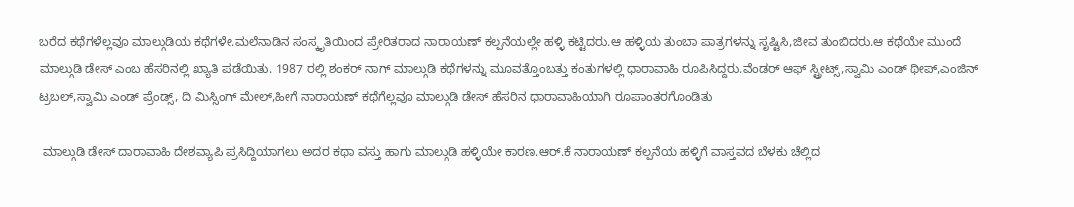ಬರೆದ ಕಥೆಗಳೆಲ್ಲವೂ ಮಾಲ್ಗುಡಿಯ ಕಥೆಗಳೇ.ಮಲೆನಾಡಿನ ಸಂಸ್ಕೃತಿಯಿಂದ ಪ್ರೇರಿತರಾದ ನಾರಾಯಣ್ ಕಲ್ಪನೆಯಲ್ಲೇ ಹಳ್ಳಿ ಕಟ್ಟಿದರು.ಆ ಹಳ್ಳಿಯ ತುಂಬಾ ಪಾತ್ರಗಳನ್ನು ಸೃಷ್ಟಿಸಿ,ಜೀವ ತುಂಬಿದರು.ಆ ಕಥೆಯೇ ಮುಂದೆ ಮಾಲ್ಗುಡಿ ಡೇಸ್ ಎಂಬ ಹೆಸರಿನಲ್ಲಿ ಖ್ಯಾತಿ ಪಡೆಯಿತು. 1987 ರಲ್ಲಿ ಶಂಕರ್ ನಾಗ್ ಮಾಲ್ಗುಡಿ ಕಥೆಗಳನ್ನು ಮೂವತ್ತೊಂಬತ್ತು ಕಂತುಗಳಲ್ಲಿ ಧಾರಾವಾಹಿ ರೂಪಿಸಿದ್ದರು.ವೆಂಡರ್ ಆಫ್ ಸ್ಟ್ರೀಟ್ಸ್,ಸ್ವಾಮಿ ಎಂಡ್ ಥೀಪ್,ಎಂಜಿನ್ ಟ್ರಬಲ್,ಸ್ವಾಮಿ ಎಂಡ್ ಪ್ರೆಂಡ್ಸ್, ದಿ ಮಿಸ್ಸಿಂಗ್ ಮೇಲ್,ಹೀಗೆ ನಾರಾಯಣ್ ಕಥೆಗೆಲ್ಲವೂ ಮಾಲ್ಗುಡಿ ಡೇಸ್ ಹೆಸರಿನ ಧಾರಾವಾಹಿಯಾಗಿ ರೂಪಾಂತರಗೊಂಡಿತು

 ಮಾಲ್ಗುಡಿ ಡೇಸ್ ದಾರಾವಾಹಿ ದೇಶವ್ಯಾಪಿ ಪ್ರಸಿದ್ದಿಯಾಗಲು ಅದರ ಕಥಾ ವಸ್ತು ಹಾಗು ಮಾಲ್ಗುಡಿ ಹಳ್ಳಿಯೇ ಕಾರಣ.ಆರ್.ಕೆ ನಾರಾಯಣ್ ಕಲ್ಪನೆಯ ಹಳ್ಳಿಗೆ ವಾಸ್ತವದ ಬೆಳಕು ಚೆಲ್ಲಿದ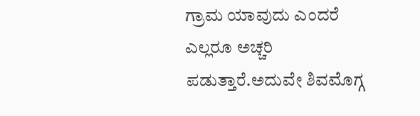ಗ್ರಾಮ ಯಾವುದು ಎಂದರೆ ಎಲ್ಲರೂ ಅಚ್ಚರಿ ಪಡುತ್ತಾರೆ.ಅದುವೇ ಶಿವಮೊಗ್ಗ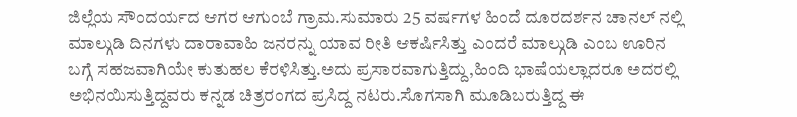ಜಿಲ್ಲೆಯ ಸೌಂದರ್ಯದ ಆಗರ ಆಗುಂಬೆ ಗ್ರಾಮ.ಸುಮಾರು 25 ವರ್ಷಗಳ ಹಿಂದೆ ದೂರದರ್ಶನ ಚಾನಲ್ ನಲ್ಲಿ ಮಾಲ್ಗುಡಿ ದಿನಗಳು ದಾರಾವಾಹಿ ಜನರನ್ನು ಯಾವ ರೀತಿ ಆಕರ್ಷಿಸಿತ್ತು ಎಂದರೆ ಮಾಲ್ಗುಡಿ ಎಂಬ ಊರಿನ ಬಗ್ಗೆ ಸಹಜವಾಗಿಯೇ ಕುತುಹಲ ಕೆರಳಿಸಿತ್ತು.ಅದು ಪ್ರಸಾರವಾಗುತ್ತಿದ್ದು,ಹಿಂದಿ ಭಾಷೆಯಲ್ಲಾದರೂ ಅದರಲ್ಲಿ ಅಭಿನಯಿಸುತ್ತಿದ್ದವರು ಕನ್ನಡ ಚಿತ್ರರಂಗದ ಪ್ರಸಿದ್ದ ನಟರು.ಸೊಗಸಾಗಿ ಮೂಡಿಬರುತ್ತಿದ್ದ ಈ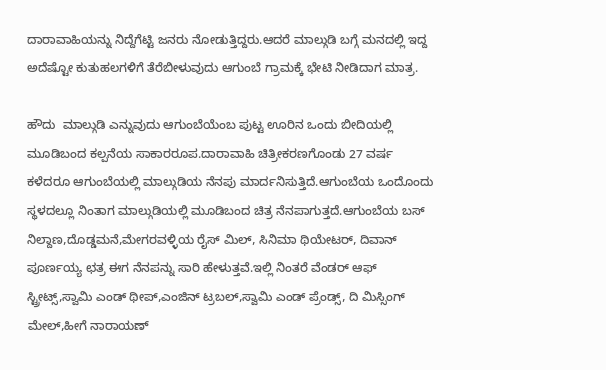ದಾರಾವಾಹಿಯನ್ನು ನಿದ್ದೆಗೆಟ್ಟಿ ಜನರು ನೋಡುತ್ತಿದ್ದರು.ಆದರೆ ಮಾಲ್ಗುಡಿ ಬಗ್ಗೆ ಮನದಲ್ಲಿ ಇದ್ದ ಅದೆಷ್ಟೋ ಕುತುಹಲಗಳಿಗೆ ತೆರೆಬೀಳುವುದು ಆಗುಂಬೆ ಗ್ರಾಮಕ್ಕೆ ಭೇಟಿ ನೀಡಿದಾಗ ಮಾತ್ರ.

ಹೌದು  ಮಾಲ್ಗುಡಿ ಎನ್ನುವುದು ಆಗುಂಬೆಯೆಂಬ ಪುಟ್ಟ ಊರಿನ ಒಂದು ಬೀದಿಯಲ್ಲಿ ಮೂಡಿಬಂದ ಕಲ್ಪನೆಯ ಸಾಕಾರರೂಪ.ದಾರಾವಾಹಿ ಚಿತ್ರೀಕರಣಗೊಂಡು 27 ವರ್ಷ ಕಳೆದರೂ ಆಗುಂಬೆಯಲ್ಲಿ ಮಾಲ್ಗುಡಿಯ ನೆನಪು ಮಾರ್ದನಿಸುತ್ತಿದೆ.ಆಗುಂಬೆಯ ಒಂದೊಂದು ಸ್ಥಳದಲ್ಲೂ ನಿಂತಾಗ ಮಾಲ್ಗುಡಿಯಲ್ಲಿ ಮೂಡಿಬಂದ ಚಿತ್ರ ನೆನಪಾಗುತ್ತದೆ.ಆಗುಂಬೆಯ ಬಸ್ ನಿಲ್ದಾಣ,ದೊಡ್ಡಮನೆ,ಮೇಗರವಳ್ಳಿಯ ರೈಸ್ ಮಿಲ್, ಸಿನಿಮಾ ಥಿಯೇಟರ್, ದಿವಾನ್ ಪೂರ್ಣಯ್ಯ ಛತ್ರ ಈಗ ನೆನಪನ್ನು ಸಾರಿ ಹೇಳುತ್ತವೆ.ಇಲ್ಲಿ ನಿಂತರೆ ವೆಂಡರ್ ಆಫ್ ಸ್ಟ್ರೀಟ್ಸ್,ಸ್ವಾಮಿ ಎಂಡ್ ಥೀಪ್,ಎಂಜಿನ್ ಟ್ರಬಲ್,ಸ್ವಾಮಿ ಎಂಡ್ ಪ್ರೆಂಡ್ಸ್, ದಿ ಮಿಸ್ಸಿಂಗ್ ಮೇಲ್,ಹೀಗೆ ನಾರಾಯಣ್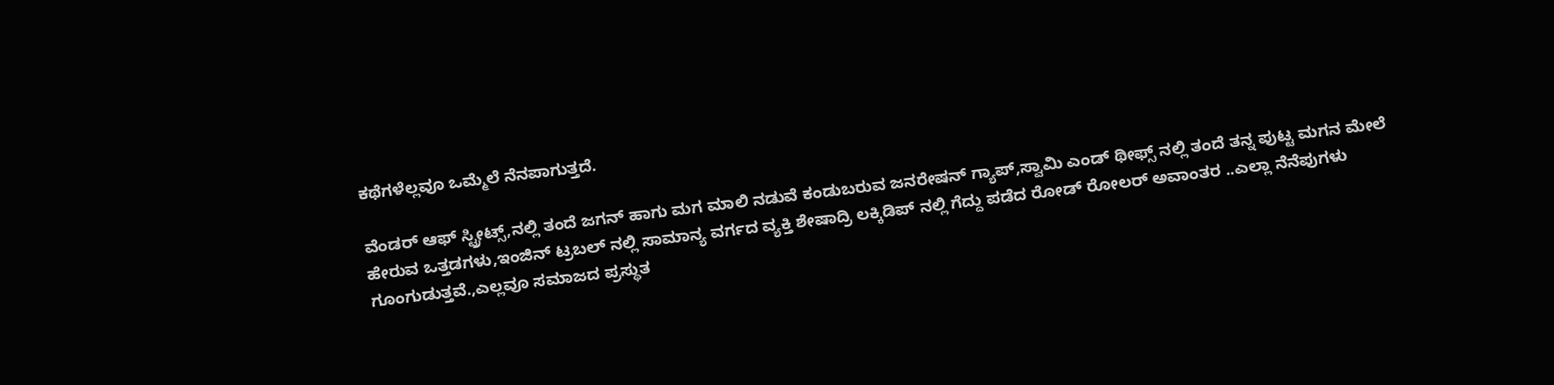ಕಥೆಗಳೆಲ್ಲವೂ ಒಮ್ಮೆಲೆ ನೆನಪಾಗುತ್ತದೆ.

ವೆಂಡರ್ ಆಫ್ ಸ್ಟ್ರೀಟ್ಸ್,ನಲ್ಲಿ ತಂದೆ ಜಗನ್ ಹಾಗು ಮಗ ಮಾಲಿ ನಡುವೆ ಕಂಡುಬರುವ ಜನರೇಷನ್ ಗ್ಯಾಪ್,ಸ್ವಾಮಿ ಎಂಡ್ ಥೀಫ್ಸ್ ನಲ್ಲಿ ತಂದೆ ತನ್ನ ಪುಟ್ಟ ಮಗನ ಮೇಲೆ ಹೇರುವ ಒತ್ತಡಗಳು,ಇಂಜಿನ್ ಟ್ರಬಲ್ ನಲ್ಲಿ ಸಾಮಾನ್ಯ ವರ್ಗದ ವ್ಯಕ್ತಿ ಶೇಷಾದ್ರಿ ಲಕ್ಕಿಡಿಪ್ ನಲ್ಲಿ ಗೆದ್ದು ಪಡೆದ ರೋಡ್ ರೋಲರ್ ಅವಾಂತರ ..ಎಲ್ಲಾ ನೆನೆಪುಗಳು ಗೂಂಗುಡುತ್ತವೆ.,ಎಲ್ಲವೂ ಸಮಾಜದ ಪ್ರಸ್ಥುತ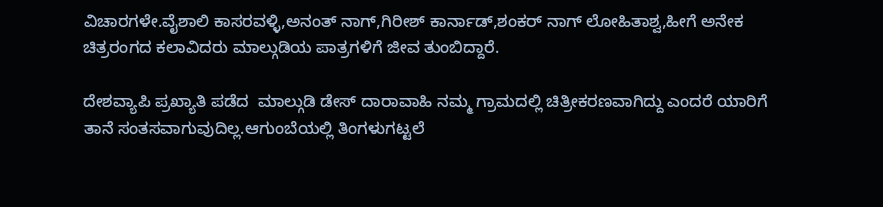ವಿಚಾರಗಳೇ.ವೈಶಾಲಿ ಕಾಸರವಳ್ಳಿ,ಅನಂತ್ ನಾಗ್,ಗಿರೀಶ್ ಕಾರ್ನಾಡ್,ಶಂಕರ್ ನಾಗ್ ಲೋಹಿತಾಶ್ವ,ಹೀಗೆ ಅನೇಕ ಚಿತ್ರರಂಗದ ಕಲಾವಿದರು ಮಾಲ್ಗುಡಿಯ ಪಾತ್ರಗಳಿಗೆ ಜೀವ ತುಂಬಿದ್ದಾರೆ.

ದೇಶವ್ಯಾಪಿ ಪ್ರಖ್ಯಾತಿ ಪಡೆದ  ಮಾಲ್ಗುಡಿ ಡೇಸ್ ದಾರಾವಾಹಿ ನಮ್ಮ ಗ್ರಾಮದಲ್ಲಿ ಚಿತ್ರೀಕರಣವಾಗಿದ್ದು ಎಂದರೆ ಯಾರಿಗೆ ತಾನೆ ಸಂತಸವಾಗುವುದಿಲ್ಲ.ಆಗುಂಬೆಯಲ್ಲಿ ತಿಂಗಳುಗಟ್ಟಲೆ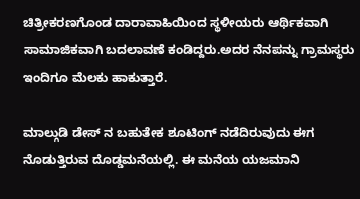ಚಿತ್ರೀಕರಣಗೊಂಡ ದಾರಾವಾಹಿಯಿಂದ ಸ್ಥಳೀಯರು ಆರ್ಥಿಕವಾಗಿ ಸಾಮಾಜಿಕವಾಗಿ ಬದಲಾವಣೆ ಕಂಡಿದ್ದರು.ಅದರ ನೆನಪನ್ನು ಗ್ರಾಮಸ್ಥರು ಇಂದಿಗೂ ಮೆಲಕು ಹಾಕುತ್ತಾರೆ.

ಮಾಲ್ಗುಡಿ ಡೇಸ್ ನ ಬಹುತೇಕ ಶೂಟಿಂಗ್ ನಡೆದಿರುವುದು ಈಗ ನೊಡುತ್ತಿರುವ ದೊಡ್ಡಮನೆಯಲ್ಲಿ. ಈ ಮನೆಯ ಯಜಮಾನಿ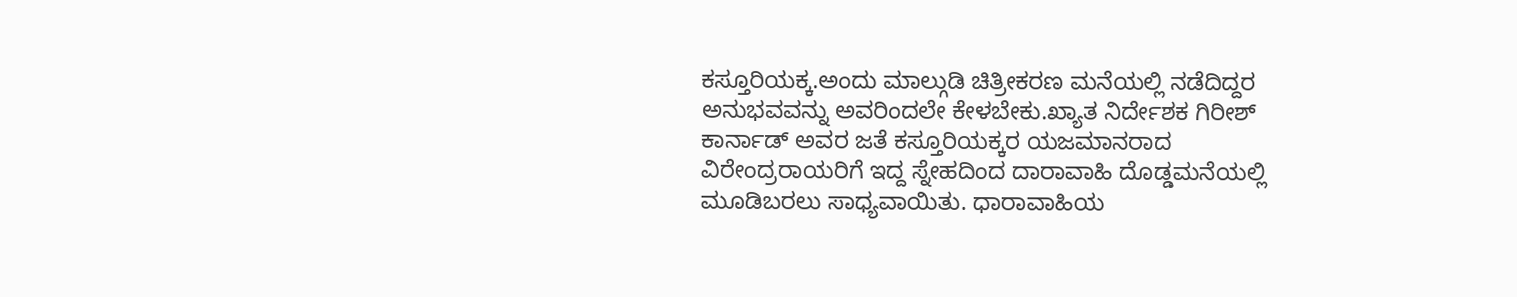ಕಸ್ತೂರಿಯಕ್ಕ.ಅಂದು ಮಾಲ್ಗುಡಿ ಚಿತ್ರೀಕರಣ ಮನೆಯಲ್ಲಿ ನಡೆದಿದ್ದರ ಅನುಭವವನ್ನು ಅವರಿಂದಲೇ ಕೇಳಬೇಕು.ಖ್ಯಾತ ನಿರ್ದೇಶಕ ಗಿರೀಶ್ ಕಾರ್ನಾಡ್ ಅವರ ಜತೆ ಕಸ್ತೂರಿಯಕ್ಕರ ಯಜಮಾನರಾದ ವಿರೇಂದ್ರರಾಯರಿಗೆ ಇದ್ದ ಸ್ನೇಹದಿಂದ ದಾರಾವಾಹಿ ದೊಡ್ಡಮನೆಯಲ್ಲಿ ಮೂಡಿಬರಲು ಸಾಧ್ಯವಾಯಿತು. ಧಾರಾವಾಹಿಯ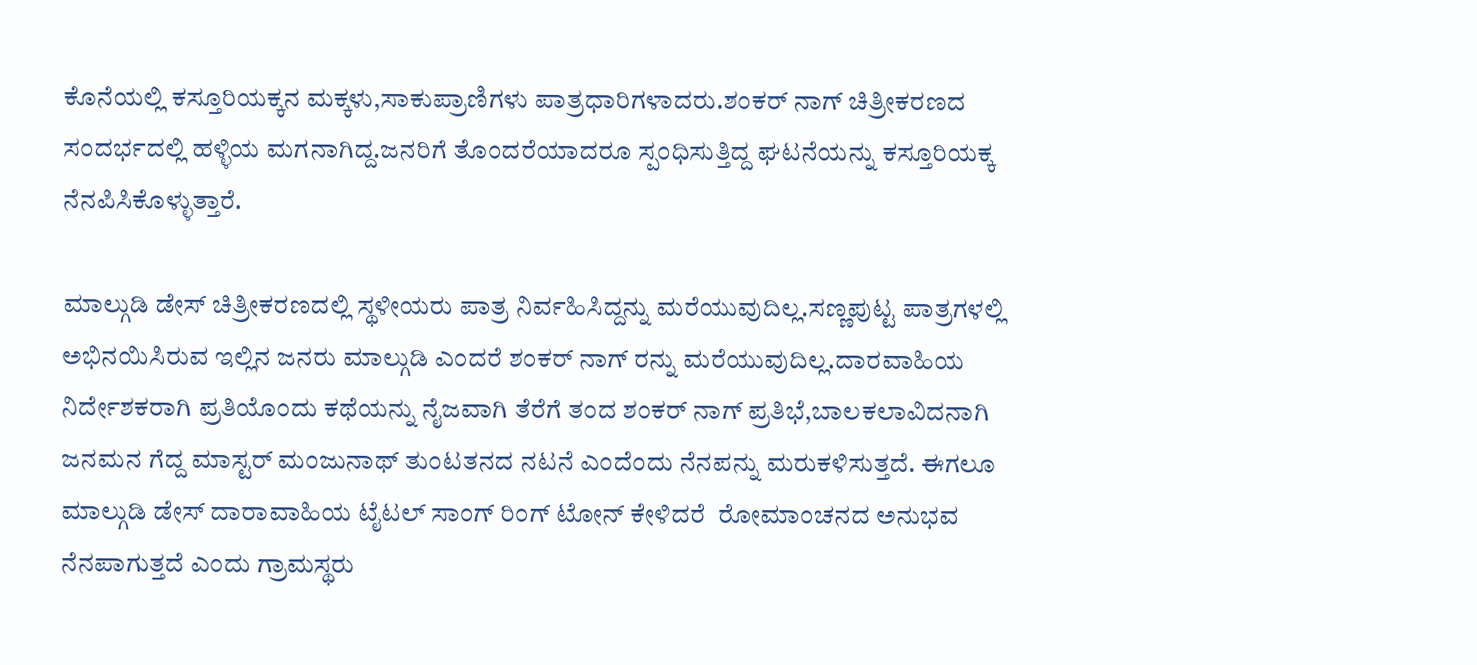ಕೊನೆಯಲ್ಲಿ ಕಸ್ತೂರಿಯಕ್ಕನ ಮಕ್ಕಳು,ಸಾಕುಪ್ರಾಣಿಗಳು ಪಾತ್ರಧಾರಿಗಳಾದರು.ಶಂಕರ್ ನಾಗ್ ಚಿತ್ರೀಕರಣದ ಸಂದರ್ಭದಲ್ಲಿ ಹಳ್ಳಿಯ ಮಗನಾಗಿದ್ದ.ಜನರಿಗೆ ತೊಂದರೆಯಾದರೂ ಸ್ಪಂಧಿಸುತ್ತಿದ್ದ ಘಟನೆಯನ್ನು ಕಸ್ತೂರಿಯಕ್ಕ ನೆನಪಿಸಿಕೊಳ್ಳುತ್ತಾರೆ.

ಮಾಲ್ಗುಡಿ ಡೇಸ್ ಚಿತ್ರೀಕರಣದಲ್ಲಿ ಸ್ಥಳೀಯರು ಪಾತ್ರ ನಿರ್ವಹಿಸಿದ್ದನ್ನು ಮರೆಯುವುದಿಲ್ಲ.ಸಣ್ಣಪುಟ್ಟ ಪಾತ್ರಗಳಲ್ಲಿ ಅಭಿನಯಿಸಿರುವ ಇಲ್ಲಿನ ಜನರು ಮಾಲ್ಗುಡಿ ಎಂದರೆ ಶಂಕರ್ ನಾಗ್ ರನ್ನು ಮರೆಯುವುದಿಲ್ಲ.ದಾರವಾಹಿಯ ನಿರ್ದೇಶಕರಾಗಿ ಪ್ರತಿಯೊಂದು ಕಥೆಯನ್ನು ನೈಜವಾಗಿ ತೆರೆಗೆ ತಂದ ಶಂಕರ್ ನಾಗ್ ಪ್ರತಿಭೆ,ಬಾಲಕಲಾವಿದನಾಗಿ ಜನಮನ ಗೆದ್ದ ಮಾಸ್ಟರ್ ಮಂಜುನಾಥ್ ತುಂಟತನದ ನಟನೆ ಎಂದೆಂದು ನೆನಪನ್ನು ಮರುಕಳಿಸುತ್ತದೆ. ಈಗಲೂ ಮಾಲ್ಗುಡಿ ಡೇಸ್ ದಾರಾವಾಹಿಯ ಟೈಟಲ್ ಸಾಂಗ್ ರಿಂಗ್ ಟೋನ್ ಕೇಳಿದರೆ  ರೋಮಾಂಚನದ ಅನುಭವ ನೆನಪಾಗುತ್ತದೆ ಎಂದು ಗ್ರಾಮಸ್ಥರು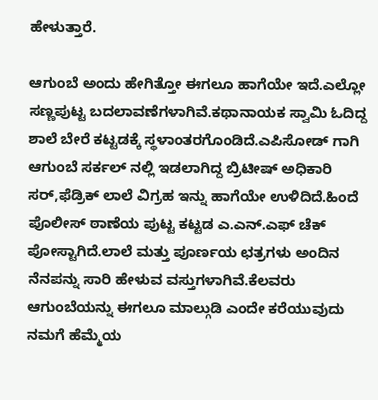ಹೇಳುತ್ತಾರೆ.

ಆಗುಂಬೆ ಅಂದು ಹೇಗಿತ್ತೋ ಈಗಲೂ ಹಾಗೆಯೇ ಇದೆ.ಎಲ್ಲೋ ಸಣ್ಣಪುಟ್ಟ ಬದಲಾವಣೆಗಳಾಗಿವೆ.ಕಥಾನಾಯಕ ಸ್ವಾಮಿ ಓದಿದ್ದ ಶಾಲೆ ಬೇರೆ ಕಟ್ಟಡಕ್ಕೆ ಸ್ಥಳಾಂತರಗೊಂಡಿದೆ.ಎಪಿಸೋಡ್ ಗಾಗಿ ಆಗುಂಬೆ ಸರ್ಕಲ್ ನಲ್ಲಿ ಇಡಲಾಗಿದ್ದ ಬ್ರಿಟೀಷ್ ಅಧಿಕಾರಿ ಸರ್,ಫೆಡ್ರಿಕ್ ಲಾಲೆ ವಿಗ್ರಹ ಇನ್ನು ಹಾಗೆಯೇ ಉಳಿದಿದೆ.ಹಿಂದೆ ಪೊಲೀಸ್ ಠಾಣೆಯ ಪುಟ್ಟ ಕಟ್ಟಡ ಎ.ಎನ್.ಎಫ್ ಚೆಕ್ ಪೋಸ್ಟಾಗಿದೆ.ಲಾಲೆ ಮತ್ತು ಪೂರ್ಣಯ ಛತ್ರಗಳು ಅಂದಿನ ನೆನಪನ್ನು ಸಾರಿ ಹೇಳುವ ವಸ್ತುಗಳಾಗಿವೆ.ಕೆಲವರು ಆಗುಂಬೆಯನ್ನು ಈಗಲೂ ಮಾಲ್ಗುಡಿ ಎಂದೇ ಕರೆಯುವುದು ನಮಗೆ ಹೆಮ್ಮೆಯ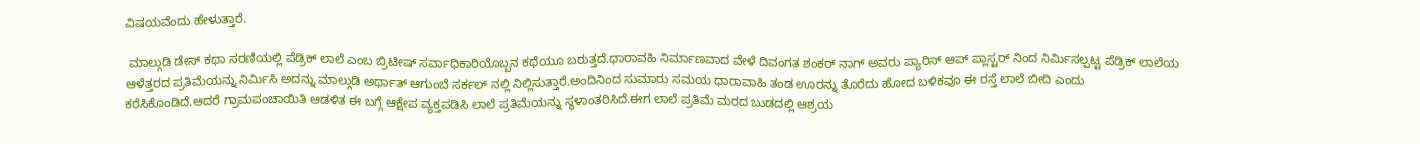ವಿಷಯವೆಂದು ಹೇಳುತ್ತಾರೆ.

 ಮಾಲ್ಗುಡಿ ಡೇಸ್ ಕಥಾ ಸರಣಿಯಲ್ಲಿ ಪೆಡ್ರಿಕ್ ಲಾಲೆ ಎಂಬ ಬ್ರಿಟೀಷ್ ಸರ್ವಾಧಿಕಾರಿಯೊಬ್ಬನ ಕಥೆಯೂ ಬರುತ್ತದೆ.ಧಾರಾವಹಿ ನಿರ್ಮಾಣವಾದ ವೇಳೆ ದಿವಂಗತ ಶಂಕರ್ ನಾಗ್ ಅವರು ಪ್ಯಾರಿಸ್ ಆಪ್ ಪ್ಲಾಸ್ಟರ್ ನಿಂದ ನಿರ್ಮಿಸಲ್ಪಟ್ಟ ಪೆಡ್ರಿಕ್ ಲಾಲೆಯ ಆಳೆತ್ತರದ ಪ್ರತಿಮೆಯನ್ನು ನಿರ್ಮಿಸಿ ಅದನ್ನು ಮಾಲ್ಗುಡಿ ಅರ್ಥಾತ್ ಆಗುಂಬೆ ಸರ್ಕಲ್ ನಲ್ಲಿ ನಿಲ್ಲಿಸುತ್ತಾರೆ.ಅಂದಿನಿಂದ ಸುಮಾರು ಸಮಯ ಧಾರಾವಾಹಿ ತಂಡ ಊರನ್ನು ತೊರೆದು ಹೋದ ಬಳಿಕವೂ ಈ ರಸ್ತೆ ಲಾಲೆ ಬೀದಿ ಎಂದು ಕರೆಸಿಕೊಂಡಿದೆ.ಆದರೆ ಗ್ರಾಮಪಂಚಾಯಿತಿ ಆಡಳಿತ ಈ ಬಗ್ಗೆ ಆಕ್ಷೇಪ ವ್ಯಕ್ತಪಡಿಸಿ ಲಾಲೆ ಪ್ರತಿಮೆಯನ್ನು ಸ್ಥಳಾಂತರಿಸಿದೆ.ಈಗ ಲಾಲೆ ಪ್ರತಿಮೆ ಮರದ ಬುಡದಲ್ಲಿ ಆಶ್ರಯ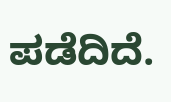ಪಡೆದಿದೆ.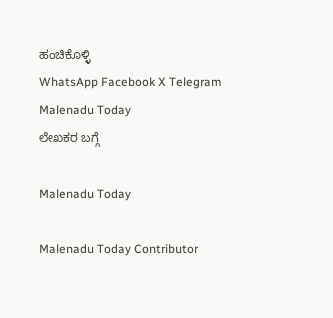ಹಂಚಿಕೊಳ್ಳಿ
WhatsApp Facebook X Telegram
Malenadu Today
ಲೇಖಕರ ಬಗ್ಗೆ

Malenadu Today

Malenadu Today Contributor